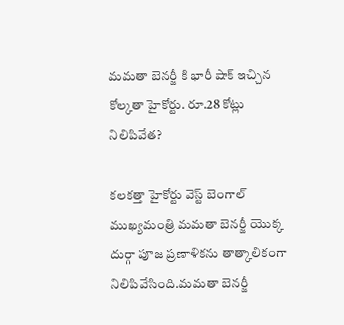మమతా బెనర్జీ కి భారీ షాక్ ఇచ్చిన కోల్కతా హైకోర్టు. రూ.28 కోట్లు నిలిపివేత?

కలకత్తా హైకోర్టు వెస్ట్ బెంగాల్ ముఖ్యమంత్రి మమతా బెనర్జీ యొక్క దుర్గా పూజ ప్రణాళికను తాత్కాలికంగా నిలిపివేసింది.మమతా బెనర్జీ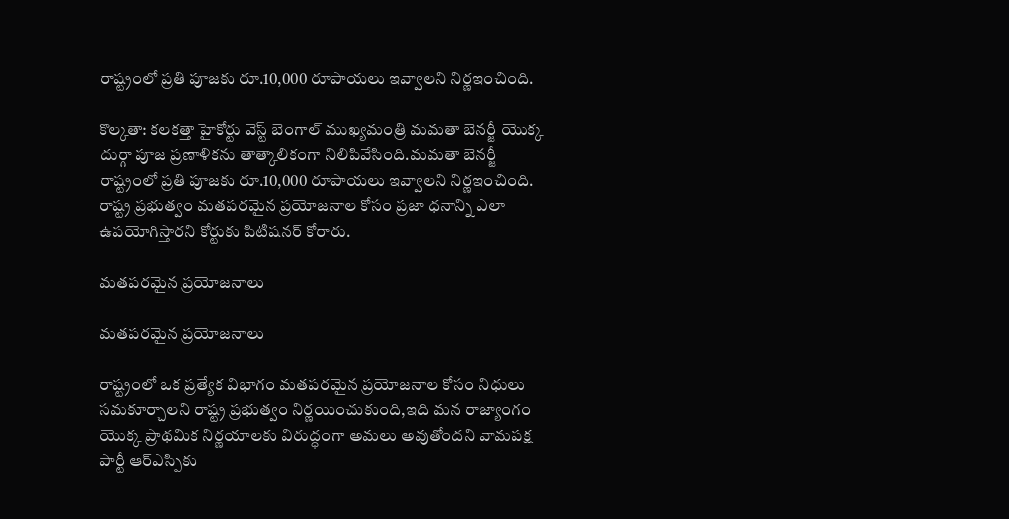రాష్ట్రంలో ప్రతి పూజకు రూ.10,000 రూపాయలు ఇవ్వాలని నిర్ణఇంచింది.

కొల్కతా: కలకత్తా హైకోర్టు వెస్ట్ బెంగాల్ ముఖ్యమంత్రి మమతా బెనర్జీ యొక్క దుర్గా పూజ ప్రణాళికను తాత్కాలికంగా నిలిపివేసింది.మమతా బెనర్జీ రాష్ట్రంలో ప్రతి పూజకు రూ.10,000 రూపాయలు ఇవ్వాలని నిర్ణఇంచింది. రాష్ట్ర ప్రభుత్వం మతపరమైన ప్రయోజనాల కోసం ప్రజా ధనాన్ని ఎలా ఉపయోగిస్తారని కోర్టుకు పిటిషనర్ కోరారు.

మతపరమైన ప్రయోజనాలు

మతపరమైన ప్రయోజనాలు

రాష్ట్రంలో ఒక ప్రత్యేక విభాగం మతపరమైన ప్రయోజనాల కోసం నిధులు సమకూర్చాలని రాష్ట్ర ప్రభుత్వం నిర్ణయించుకుంది,ఇది మన రాజ్యాంగం యొక్క ప్రాథమిక నిర్ణయాలకు విరుద్ధంగా అమలు అవుతోందని వామపక్ష పార్టీ ఆర్ఎస్పికు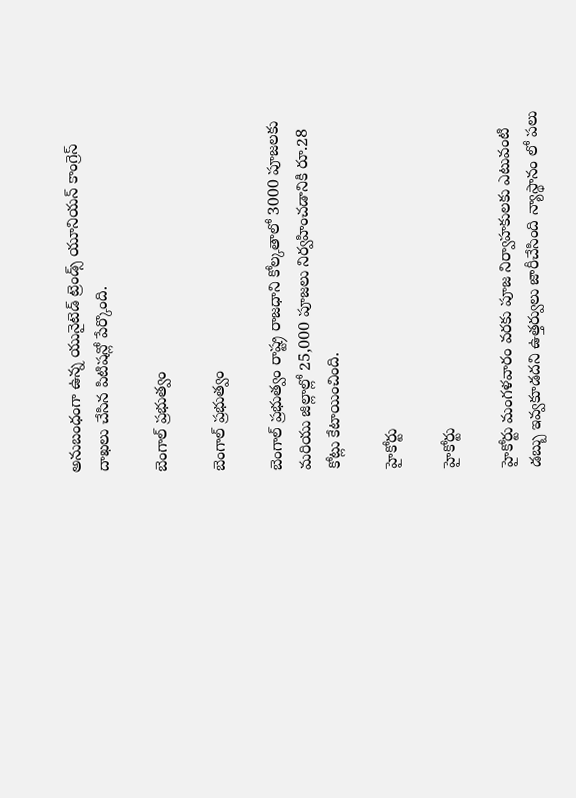అనుబంధంగా ఉన్న యునైటెడ్ ట్రెండ్స్ యూనియన్ కాంగ్రెస్ దాఖలు చేసిన పిటిషన్లో పేర్కొంది.

బెంగాల్ ప్రభుత్వం

బెంగాల్ ప్రభుత్వం

బెంగాల్ ప్రభుత్వం రాష్ట్ర రాజధాని కోల్కతాలో 3000 పూజలకు మరియు జిల్లాల్లో 25,000 పూజలు నిర్వహించడానికి రూ.28 కోట్లు కేటాయించింది.

హైకోర్టు

హైకోర్టు

హైకోర్టు మంగళవారం వరకు పూజ నిర్వాహకులకు ఎటువంటి డబ్బు ఇవ్వకూడదని ఉత్తర్వులు జారీచేసింది న్యాస్థానం లో పలు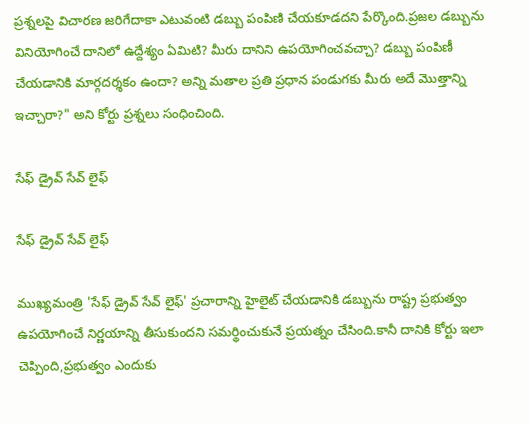ప్రశ్నలపై విచారణ జరిగేదాకా ఎటువంటి డబ్బు పంపిణి చేయకూడదని పేర్కొంది.ప్రజల డబ్బును వినియోగించే దానిలో ఉద్దేశ్యం ఏమిటి? మీరు దానిని ఉపయోగించవచ్చా? డబ్బు పంపిణీ చేయడానికి మార్గదర్శకం ఉందా? అన్ని మతాల ప్రతి ప్రధాన పండుగకు మీరు అదే మొత్తాన్ని ఇచ్చారా?" అని కోర్టు ప్రశ్నలు సంధించింది.

సేఫ్ డ్రైవ్ సేవ్ లైఫ్

సేఫ్ డ్రైవ్ సేవ్ లైఫ్

ముఖ్యమంత్రి 'సేఫ్ డ్రైవ్ సేవ్ లైఫ్' ప్రచారాన్ని హైలైట్ చేయడానికి డబ్బును రాష్ట్ర ప్రభుత్వం ఉపయోగించే నిర్ణయాన్ని తీసుకుందని సమర్థించుకునే ప్రయత్నం చేసింది.కానీ దానికి కోర్టు ఇలా చెప్పింది,ప్రభుత్వం ఎందుకు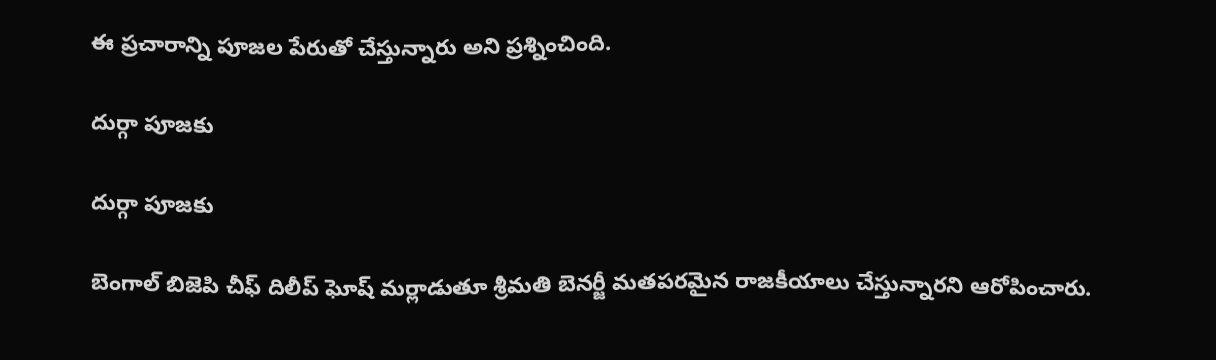ఈ ప్రచారాన్ని పూజల పేరుతో చేస్తున్నారు అని ప్రశ్నించింది.

దుర్గా పూజకు

దుర్గా పూజకు

బెంగాల్ బిజెపి చీఫ్ దిలీప్ ఘోష్ మర్లాడుతూ శ్రీమతి బెనర్జీ మతపరమైన రాజకీయాలు చేస్తున్నారని ఆరోపించారు.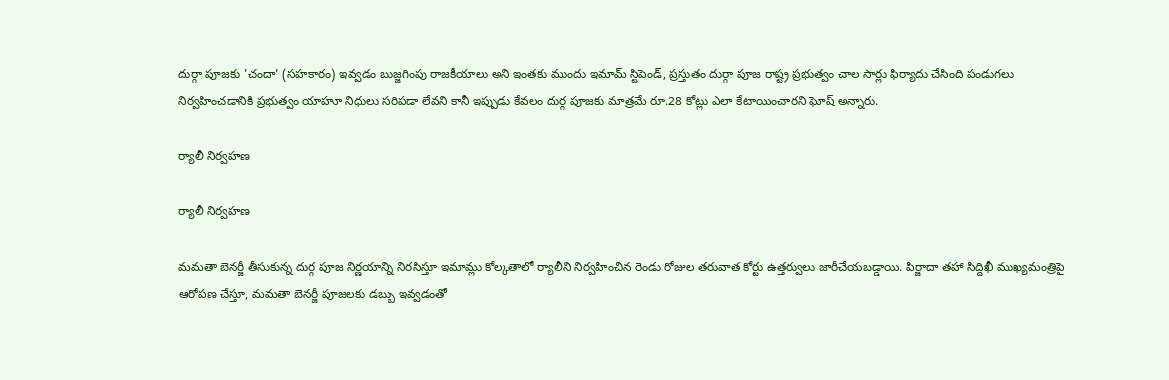దుర్గా పూజకు 'చందా' (సహకారం) ఇవ్వడం బుజ్జగింపు రాజకీయాలు అని ఇంతకు ముందు ఇమామ్ స్టిపెండ్, ప్రస్తుతం దుర్గా పూజ రాష్ట్ర ప్రభుత్వం చాల సార్లు ఫిర్యాదు చేసింది పండుగలు నిర్వహించడానికి ప్రభుత్వం యాహూ నిధులు సరిపడా లేవని కానీ ఇప్పుడు కేవలం దుర్గ పూజకు మాత్రమే రూ.28 కోట్లు ఎలా కేటాయించారని ఘోష్ అన్నారు.

ర్యాలీ నిర్వహణ

ర్యాలీ నిర్వహణ

మమతా బెనర్జీ తీసుకున్న దుర్గ పూజ నిర్ణయాన్ని నిరసిస్తూ ఇమామ్లు కోల్కతాలో ర్యాలీని నిర్వహించిన రెండు రోజుల తరువాత కోర్టు ఉత్తర్వులు జారీచేయబడ్డాయి. పిర్జాదా తహా సిద్దిఖీ ముఖ్యమంత్రిపై ఆరోపణ చేస్తూ, మమతా బెనర్జీ పూజలకు డబ్బు ఇవ్వడంతో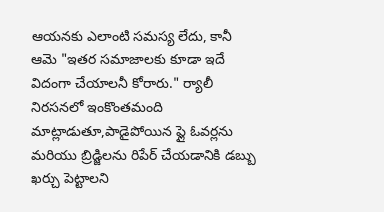ఆయనకు ఎలాంటి సమస్య లేదు, కానీ ఆమె "ఇతర సమాజాలకు కూడా ఇదే విదంగా చేయాలనీ కోరారు." ర్యాలీ నిరసనలో ఇంకొంతమంది మాట్లాడుతూ,పాడైపోయిన ఫ్లై ఓవర్లను మరియు బ్రిడ్జిలను రిపేర్ చేయడానికి డబ్బు ఖర్చు పెట్టాలని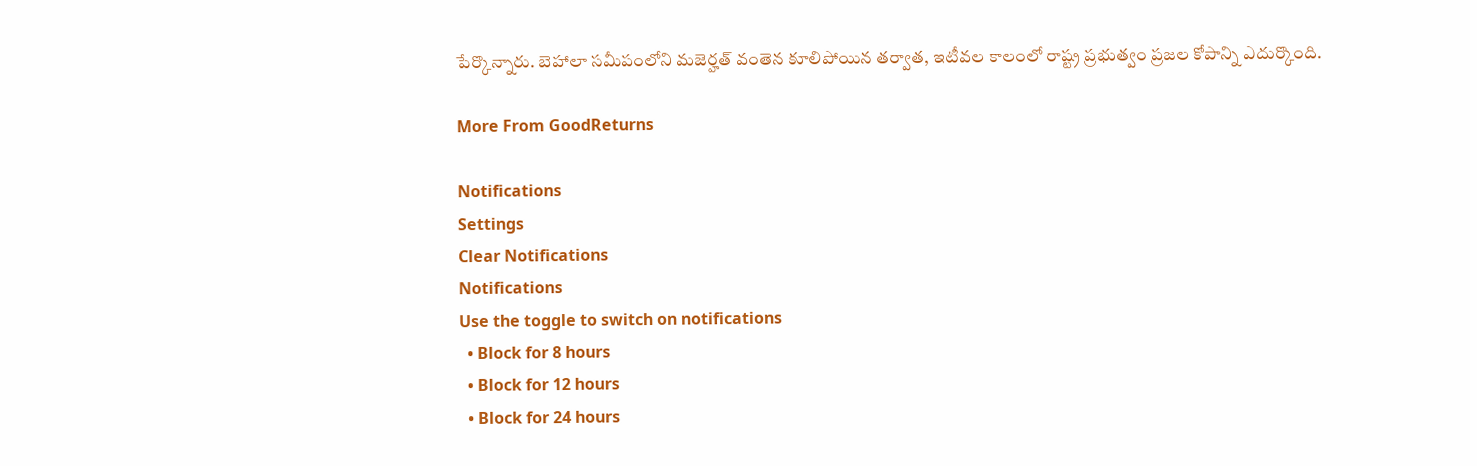పేర్కొన్నారు. బెహాలా సమీపంలోని మజెర్హత్ వంతెన కూలిపోయిన తర్వాత, ఇటీవల కాలంలో రాష్ట్ర ప్రభుత్వం ప్రజల కోపాన్ని ఎదుర్కొంది.

More From GoodReturns

Notifications
Settings
Clear Notifications
Notifications
Use the toggle to switch on notifications
  • Block for 8 hours
  • Block for 12 hours
  • Block for 24 hours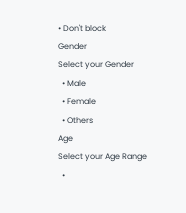• Don't block
Gender
Select your Gender
  • Male
  • Female
  • Others
Age
Select your Age Range
  •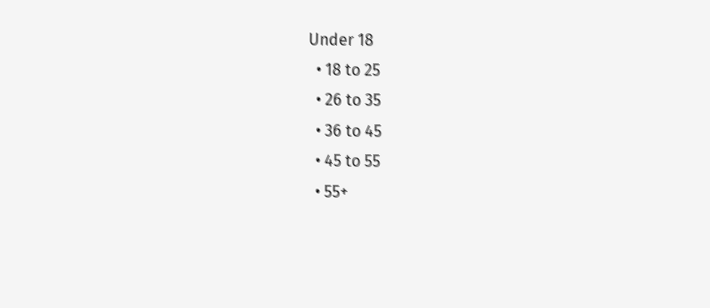Under 18
  • 18 to 25
  • 26 to 35
  • 36 to 45
  • 45 to 55
  • 55+